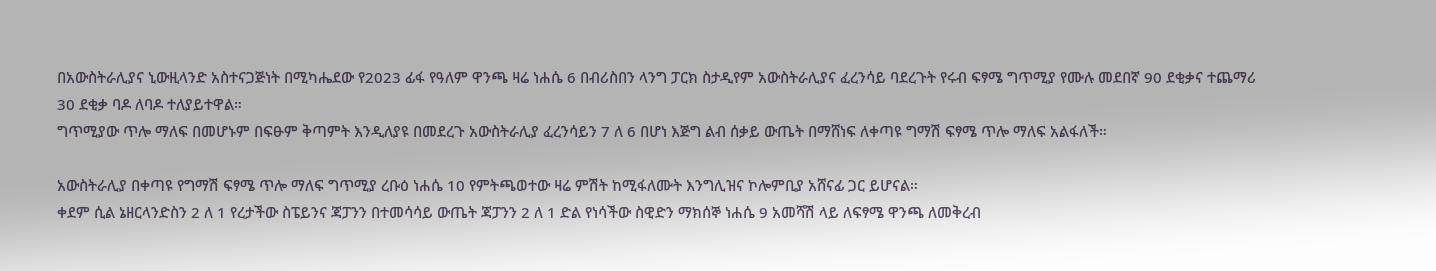በአውስትራሊያና ኒውዚላንድ አስተናጋጅነት በሚካሔደው የ2023 ፊፋ የዓለም ዋንጫ ዛሬ ነሐሴ 6 በብሪስበን ላንግ ፓርክ ስታዲየም አውስትራሊያና ፈረንሳይ ባደረጉት የሩብ ፍፃሜ ግጥሚያ የሙሉ መደበኛ 90 ደቂቃና ተጨማሪ 30 ደቂቃ ባዶ ለባዶ ተለያይተዋል።
ግጥሚያው ጥሎ ማለፍ በመሆኑም በፍፁም ቅጣምት እንዲለያዩ በመደረጉ አውስትራሊያ ፈረንሳይን 7 ለ 6 በሆነ እጅግ ልብ ሰቃይ ውጤት በማሸነፍ ለቀጣዩ ግማሽ ፍፃሜ ጥሎ ማለፍ አልፋለች።

አውስትራሊያ በቀጣዩ የግማሽ ፍፃሜ ጥሎ ማለፍ ግጥሚያ ረቡዕ ነሐሴ 10 የምትጫወተው ዛሬ ምሽት ከሚፋለሙት እንግሊዝና ኮሎምቢያ አሸናፊ ጋር ይሆናል።
ቀደም ሲል ኔዘርላንድስን 2 ለ 1 የረታችው ስፔይንና ጃፓንን በተመሳሳይ ውጤት ጃፓንን 2 ለ 1 ድል የነሳችው ስዊድን ማክሰኞ ነሐሴ 9 አመሻሽ ላይ ለፍፃሜ ዋንጫ ለመቅረብ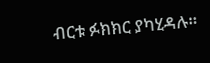ብርቱ ፉክክር ያካሂዳሉ።